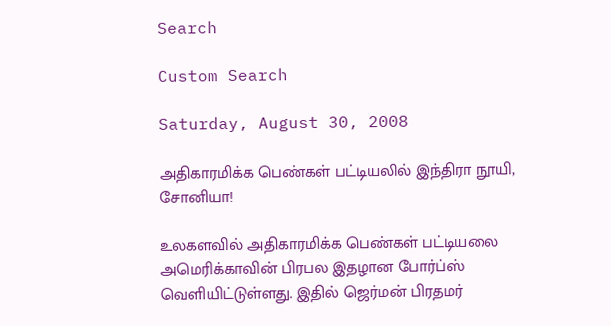Search

Custom Search

Saturday, August 30, 2008

அதிகாரமிக்க பெண்கள் பட்டியலில் இந்திரா நூயி, சோனியா!

உலகளவில் அதிகாரமிக்க பெண்கள் பட்டியலை அமெரிக்காவின் பிரபல இதழான போர்ப்ஸ் வெளியிட்டுள்ளது. இதில் ஜெர்மன் பிரதமர்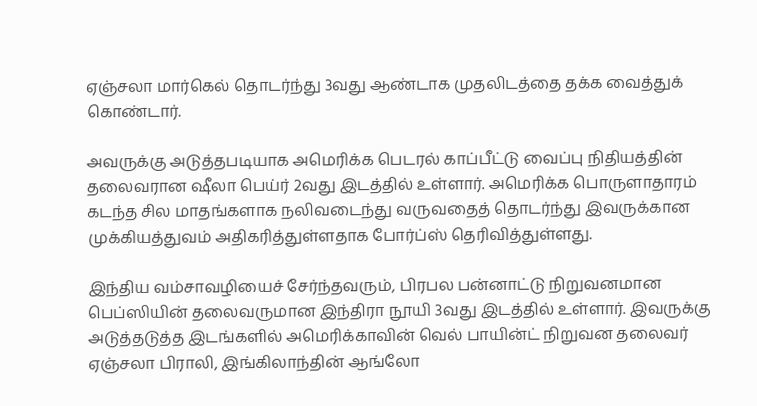ஏஞ்சலா மார்கெல் தொடர்ந்து 3வது ஆண்டாக முதலிடத்தை தக்க வைத்துக் கொண்டார்.

அவருக்கு அடுத்தபடியாக அமெரிக்க பெடரல் காப்பீட்டு வைப்பு நிதியத்தின் தலைவரான ஷீலா பெய்ர் 2வது இடத்தில் உள்ளார். அமெரிக்க பொருளாதாரம் கடந்த சில மாதங்களாக நலிவடைந்து வருவதைத் தொடர்ந்து இவருக்கான முக்கியத்துவம் அதிகரித்துள்ளதாக போர்ப்ஸ் தெரிவித்துள்ளது.

இந்திய வம்சாவ‌ழியைச் சேர்ந்தவரும், பிரபல பன்னாட்டு நிறுவனமான பெப்ஸியின் தலைவருமான இந்திரா நூயி 3வது இடத்தில் உள்ளார். இவருக்கு அடுத்தடுத்த இடங்களில் அமெரிக்காவின் வெல் பாயின்ட் நிறுவன தலைவர் ஏஞ்சலா பிராலி, இங்கிலாந்தின் ஆங்லோ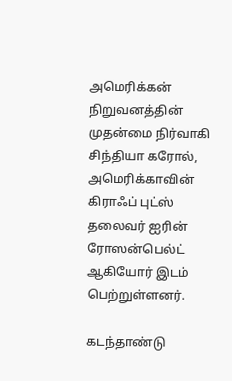அமெரிக்கன் நிறுவனத்தின் முதன்மை நிர்வாகி சிந்தியா கரோல், அமெரிக்காவின் கிராஃப் புட்ஸ் தலைவர் ஐரின் ரோஸன்பெல்ட் ஆகியோர் இடம் பெற்றுள்ளனர்.

கடந்தாண்டு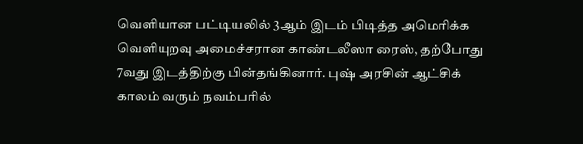வெளியான பட்டியலில் 3ஆம் இடம் பிடித்த அமெரிக்க வெளியுறவு அமைச்சரான காண்டலீஸா ரைஸ், தற்போது 7வது இடத்திற்கு பின்தங்கினார். புஷ் அரசின் ஆட்சிக் காலம் வரும் நவம்பரில்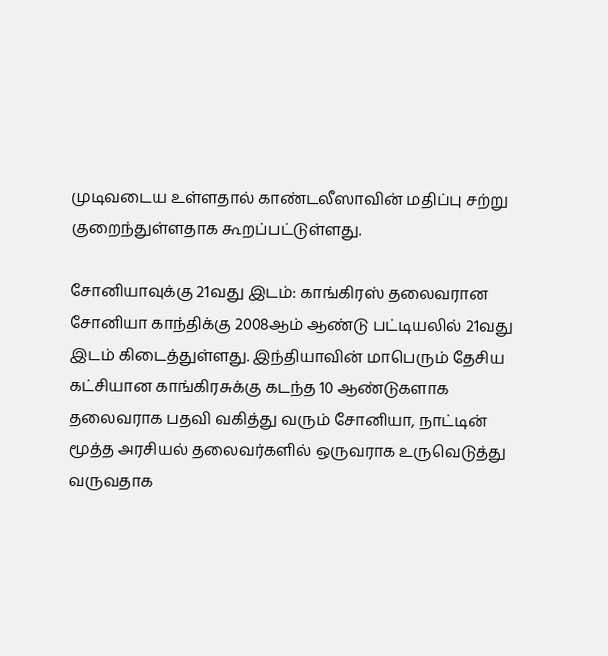முடிவடைய உள்ளதால் காண்டலீஸாவின் மதிப்பு சற்று குறைந்துள்ளதாக கூறப்பட்டுள்ளது.

சோனியாவுக்கு 21வது இடம்: காங்கிரஸ் தலைவரான சோனியா காந்திக்கு 2008ஆம் ஆண்டு பட்டியலில் 21வது இடம் கிடைத்துள்ளது. இந்தியாவின் மாபெரும் தேசிய கட்சியான காங்கிரசுக்கு கடந்த 10 ஆண்டுகளாக தலைவராக பதவி வகித்து வரும் சோனியா, நாட்டின் மூத்த அரசியல் தலைவர்களில் ஒருவராக உருவெடு‌த்து வருவதாக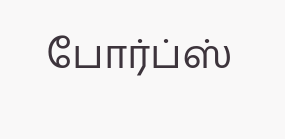போர்ப்ஸ்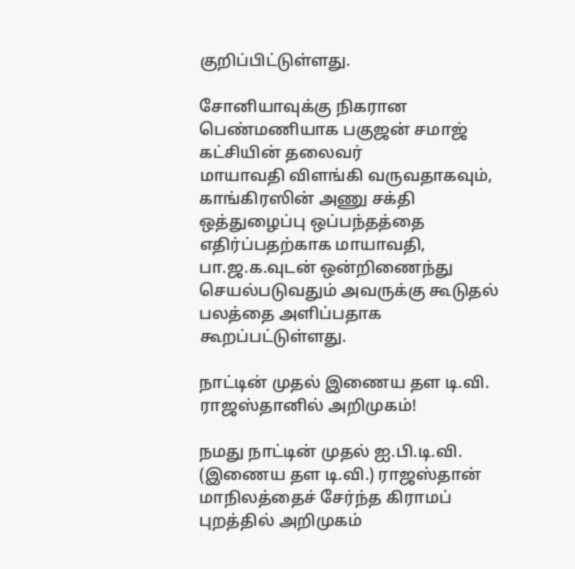குறிப்பிட்டுள்ளது.

சோனியாவுக்கு நிகரான பெண்மணியாக பகுஜன் சமாஜ் கட்சியின் தலைவர் மாயாவதி ‌விள‌ங்‌கி வருவதாகவும், காங்கிரஸின் அணு சக்தி ஒத்துழைப்பு ஒப்பந்தத்தை எதிர்ப்பதற்காக மாயாவதி, பா.ஜ.க.வுடன் ஒன்றிணைந்து செயல்படுவதும் அவருக்கு கூடுதல் பலத்தை அளி‌ப்பதாக கூறப்பட்டுள்ளது.

நா‌ட்டி‌ன் முத‌ல் இணைய தள டி.வி. ராஜ‌ஸ்தா‌னி‌ல் அ‌றிமுக‌ம்!

நமது நா‌ட்டி‌ன் முத‌ல் ஐ.பி.டி.வி. (இணைய தள டி.வி.) ரா‌ஜ‌ஸ்தா‌ன் மா‌நில‌த்தை‌ச் சே‌ர்‌ந்த கிராம‌ப் புற‌த்‌தி‌ல் அ‌‌றிமுக‌ம்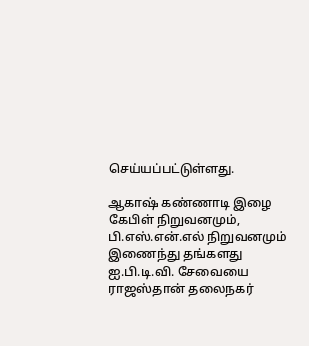செ‌ய்ய‌ப்ப‌ட்டு‌ள்ளது.

ஆகா‌ஷ் க‌ண்ணாடி இழை கே‌பி‌ள் ‌நிறுவனமு‌ம், பி.எ‌ஸ்.எ‌ன்.எ‌ல் ‌நிறுவனமு‌ம் இணை‌ந்து த‌ங்களது ஐ.பி.டி.வி. சேவையை ராஜ‌ஸ்தா‌‌ன் தலைநக‌ர்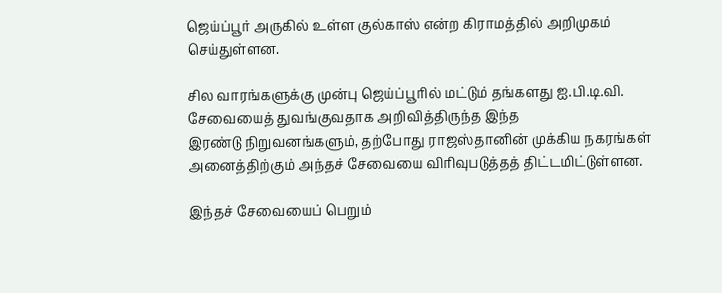ஜெ‌ய்‌ப்பூ‌ர் அரு‌கி‌ல் உ‌ள்ள கு‌ல்கா‌ஸ் எ‌ன்ற ‌கிராம‌த்‌தி‌ல் அ‌றிமுக‌ம் செ‌ய்து‌ள்ளன.

சில வார‌ங்க‌ளு‌க்கு மு‌ன்பு ஜெ‌ய்‌ப்பூ‌ரி‌ல் ம‌ட்டு‌ம் த‌ங்களது ஐ.பி.டி.வி. சேவையை‌த் துவ‌ங்குவதாக அ‌றி‌வி‌த்‌திரு‌ந்த இ‌ந்த இர‌ண்டு ‌நிறுவன‌ங்களு‌ம், த‌ற்போது ராஜ‌ஸ்தா‌னி‌ன் மு‌க்‌கிய நகர‌ங்க‌ள் அனை‌த்‌தி‌ற்கு‌ம் அ‌ந்த‌ச் சேவையை ‌வி‌ரிவுபடு‌த்த‌த் ‌தி‌ட்ட‌மி‌ட்டு‌ள்ளன.

இ‌ந்த‌ச் சேவையை‌ப் பெறு‌ம்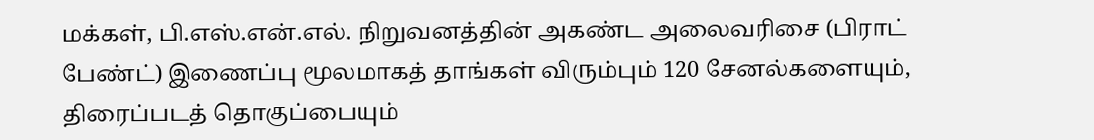ம‌க்க‌ள், பி.எ‌ஸ்.எ‌ன்.எ‌ல். நிறுவன‌த்‌தி‌ன் அக‌ண்ட அலைவ‌ரிசை (பிரா‌ட் பே‌ண்‌ட்) இணை‌ப்பு மூலமாக‌த் தா‌ங்க‌ள் ‌விரு‌ம்பு‌ம் 120 சேன‌ல்களையு‌ம், திரை‌ப்பட‌த் தொகு‌ப்பையு‌ம்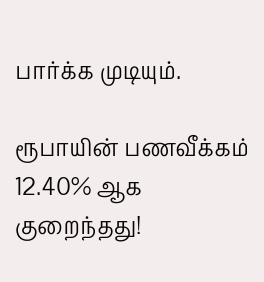பா‌ர்‌க்க முடியு‌ம்.

ரூபாயின் பணவீக்கம் 12.40% ஆக குறைந்தது!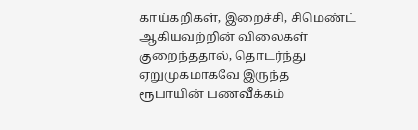காய்கறிகள், இறைச்சி, சிமெண்ட் ஆகியவற்றின் விலைகள் குறைந்ததால், தொடர்ந்து ஏறுமுகமாகவே இருந்த ரூபாயின் பணவீக்கம்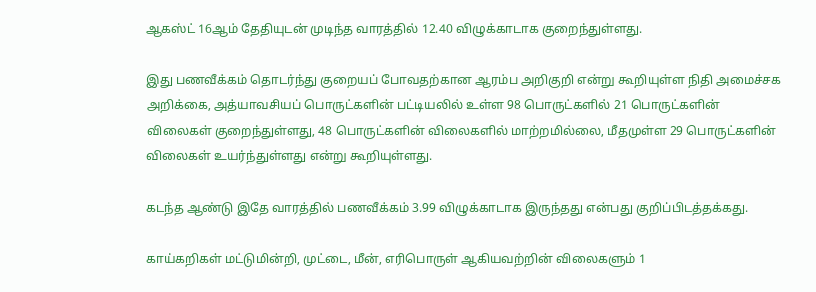ஆகஸ்ட் 16ஆம் தேதியுடன் முடிந்த வாரத்தில் 12.40 விழுக்காடாக குறைந்துள்ளது.

இது பணவீக்கம் தொடர்ந்து குறையப் போவதற்கான ஆரம்ப அறிகுறி என்று கூறியுள்ள நிதி அமைச்சக அறிக்கை, அத்யாவசியப் பொருட்களின் பட்டியலில் உள்ள 98 பொருட்களில் 21 பொருட்களின் விலைகள் குறைந்துள்ளது, 48 பொருட்களின் விலைகளில் மாற்றமில்லை, மீதமுள்ள 29 பொருட்களின் விலைகள் உயர்ந்துள்ளது என்று கூறியுள்ளது.

கடந்த ஆண்டு இதே வாரத்தில் பணவீக்கம் 3.99 விழுக்காடாக இருந்தது என்பது குறிப்பிடத்தக்கது.

காய்கறிகள் மட்டுமின்றி, முட்டை, மீன், எரிபொருள் ஆகியவற்றின் விலைகளும் 1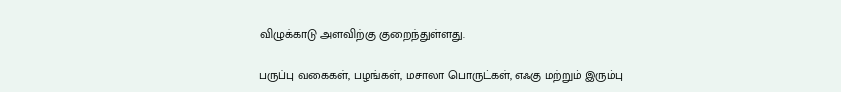விழுக்காடு அளவிற்கு குறைந்துள்ளது.

பருப்பு வகைகள், பழங்கள், மசாலா பொருட்கள், எஃகு மற்றும் இரும்பு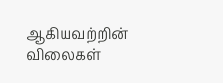ஆகியவற்றின் விலைகள்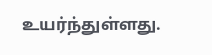உயர்ந்துள்ளது.